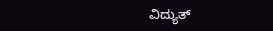ವಿದ್ಯುತ್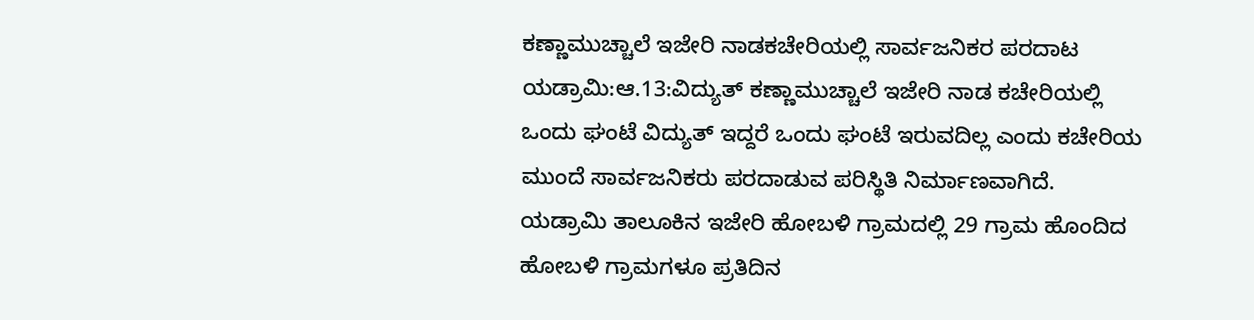ಕಣ್ಣಾಮುಚ್ಚಾಲೆ ಇಜೇರಿ ನಾಡಕಚೇರಿಯಲ್ಲಿ ಸಾರ್ವಜನಿಕರ ಪರದಾಟ
ಯಡ್ರಾಮಿ:ಆ.13:ವಿದ್ಯುತ್ ಕಣ್ಣಾಮುಚ್ಚಾಲೆ ಇಜೇರಿ ನಾಡ ಕಚೇರಿಯಲ್ಲಿ ಒಂದು ಘಂಟೆ ವಿದ್ಯುತ್ ಇದ್ದರೆ ಒಂದು ಘಂಟೆ ಇರುವದಿಲ್ಲ ಎಂದು ಕಚೇರಿಯ ಮುಂದೆ ಸಾರ್ವಜನಿಕರು ಪರದಾಡುವ ಪರಿಸ್ಥಿತಿ ನಿರ್ಮಾಣವಾಗಿದೆ.
ಯಡ್ರಾಮಿ ತಾಲೂಕಿನ ಇಜೇರಿ ಹೋಬಳಿ ಗ್ರಾಮದಲ್ಲಿ 29 ಗ್ರಾಮ ಹೊಂದಿದ ಹೋಬಳಿ ಗ್ರಾಮಗಳೂ ಪ್ರತಿದಿನ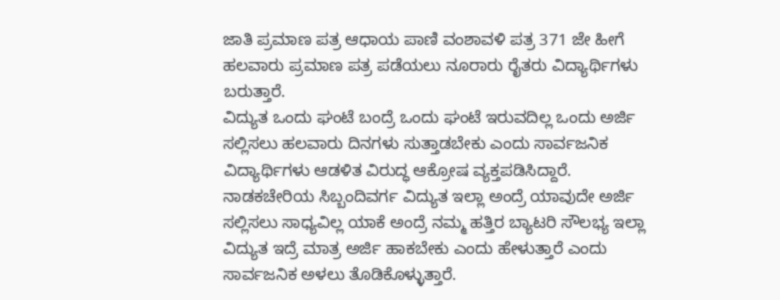ಜಾತಿ ಪ್ರಮಾಣ ಪತ್ರ ಆಧಾಯ ಪಾಣಿ ವಂಶಾವಳಿ ಪತ್ರ 371 ಜೇ ಹೀಗೆ ಹಲವಾರು ಪ್ರಮಾಣ ಪತ್ರ ಪಡೆಯಲು ನೂರಾರು ರೈತರು ವಿದ್ಯಾರ್ಥಿಗಳು ಬರುತ್ತಾರೆ.
ವಿದ್ಯುತ ಒಂದು ಘಂಟೆ ಬಂದ್ರೆ ಒಂದು ಘಂಟೆ ಇರುವದಿಲ್ಲ ಒಂದು ಅರ್ಜಿ ಸಲ್ಲಿಸಲು ಹಲವಾರು ದಿನಗಳು ಸುತ್ತಾಡಬೇಕು ಎಂದು ಸಾರ್ವಜನಿಕ ವಿದ್ಯಾರ್ಥಿಗಳು ಆಡಳಿತ ವಿರುದ್ಧ ಆಕ್ರೋಷ ವ್ಯಕ್ತಪಡಿಸಿದ್ದಾರೆ.
ನಾಡಕಚೇರಿಯ ಸಿಬ್ಬಂದಿವರ್ಗ ವಿದ್ಯುತ ಇಲ್ಲಾ ಅಂದ್ರೆ ಯಾವುದೇ ಅರ್ಜಿ ಸಲ್ಲಿಸಲು ಸಾಧ್ಯವಿಲ್ಲ ಯಾಕೆ ಅಂದ್ರೆ ನಮ್ಮ ಹತ್ತಿರ ಬ್ಯಾಟರಿ ಸೌಲಭ್ಯ ಇಲ್ಲಾ ವಿದ್ಯುತ ಇದ್ರೆ ಮಾತ್ರ ಅರ್ಜಿ ಹಾಕಬೇಕು ಎಂದು ಹೇಳುತ್ತಾರೆ ಎಂದು ಸಾರ್ವಜನಿಕ ಅಳಲು ತೊಡಿಕೊಳ್ಳುತ್ತಾರೆ.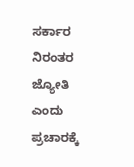ಸರ್ಕಾರ ನಿರಂತರ ಜ್ಯೋತಿ ಎಂದು ಪ್ರಚಾರಕ್ಕೆ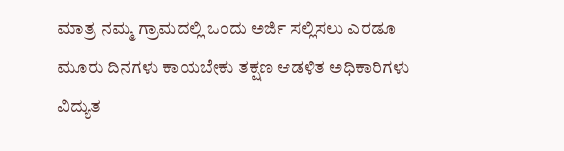ಮಾತ್ರ ನಮ್ಮ ಗ್ರಾಮದಲ್ಲಿ ಒಂದು ಅರ್ಜಿ ಸಲ್ಲಿಸಲು ಎರಡೂ ಮೂರು ದಿನಗಳು ಕಾಯಬೇಕು ತಕ್ಷಣ ಆಡಳಿತ ಅಧಿಕಾರಿಗಳು ವಿದ್ಯುತ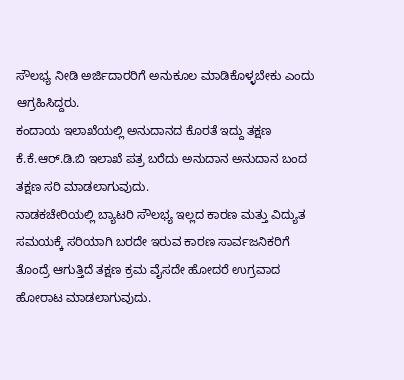ಸೌಲಭ್ಯ ನೀಡಿ ಅರ್ಜಿದಾರರಿಗೆ ಅನುಕೂಲ ಮಾಡಿಕೊಳ್ಳಬೇಕು ಎಂದು ಆಗ್ರಹಿಸಿದ್ದರು.
ಕಂದಾಯ ಇಲಾಖೆಯಲ್ಲಿ ಅನುದಾನದ ಕೊರತೆ ಇದ್ದು ತಕ್ಷಣ ಕೆ.ಕೆ.ಆರ್.ಡಿ.ಬಿ ಇಲಾಖೆ ಪತ್ರ ಬರೆದು ಅನುದಾನ ಅನುದಾನ ಬಂದ ತಕ್ಷಣ ಸರಿ ಮಾಡಲಾಗುವುದು.
ನಾಡಕಚೇರಿಯಲ್ಲಿ ಬ್ಯಾಟರಿ ಸೌಲಭ್ಯ ಇಲ್ಲದ ಕಾರಣ ಮತ್ತು ವಿದ್ಯುತ ಸಮಯಕ್ಕೆ ಸರಿಯಾಗಿ ಬರದೇ ಇರುವ ಕಾರಣ ಸಾರ್ವಜನಿಕರಿಗೆ ತೊಂದ್ರೆ ಆಗುತ್ತಿದೆ ತಕ್ಷಣ ಕ್ರಮ ವೈಸದೇ ಹೋದರೆ ಉಗ್ರವಾದ ಹೋರಾಟ ಮಾಡಲಾಗುವುದು.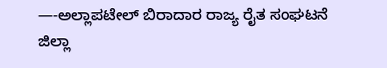—-ಅಲ್ಲಾಪಟೇಲ್ ಬಿರಾದಾರ ರಾಜ್ಯ ರೈತ ಸಂಘಟನೆ ಜಿಲ್ಲಾ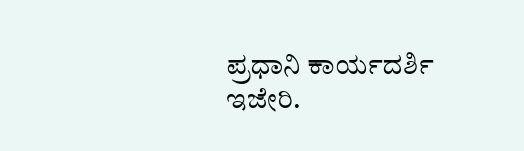ಪ್ರಧಾನಿ ಕಾರ್ಯದರ್ಶಿ ಇಜೇರಿ.